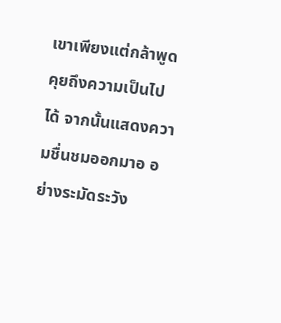เขาเพียงแต่กล้าพูดคุยถึงความเป็นไปได้ จากนั้นแสดงความชื่นชมออกมาอ อย่างระมัดระวัง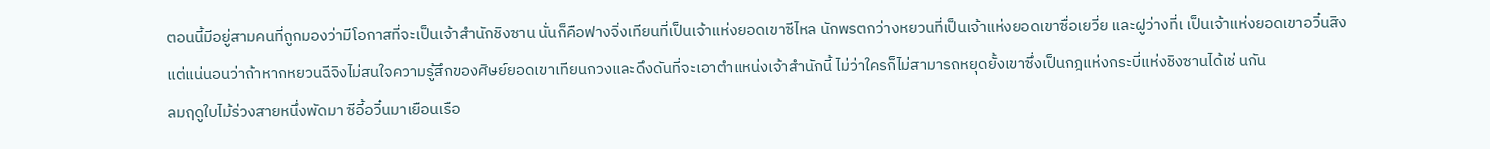ตอนนี้มีอยู่สามคนที่ถูกมองว่ามีโอกาสที่จะเป็นเจ้าสำนักชิงซาน นั่นก็คือฟางจิ่งเทียนที่เป็นเจ้าแห่งยอดเขาซีไหล นักพรตกว่างหยวนที่เป็นเจ้าแห่งยอดเขาซื่อเยวี่ย และฝูว่างที่เ เป็นเจ้าแห่งยอดเขาอวิ๋นสิง
แต่แน่นอนว่าถ้าหากหยวนฉีจิงไม่สนใจความรู้สึกของศิษย์ยอดเขาเทียนกวงและดึงดันที่จะเอาตำแหน่งเจ้าสำนักนี้ ไม่ว่าใครก็ไม่สามารถหยุดยั้งเขาซึ่งเป็นกฎแห่งกระบี่แห่งชิงซานได้เช่ นกัน
ลมฤดูใบไม้ร่วงสายหนึ่งพัดมา ซีอี้อวิ๋นมาเยือนเรือ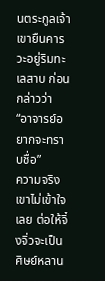นตระกูลเจ้า
เขายืนคารวะอยู่ริมทะเลสาบ ก่อนกล่าวว่า “อาจารย์อยากจะทราบชื่อ”
ความจริงเขาไม่เข้าใจเลย ต่อให้จิ๋งจิ่วจะเป็นศิษย์หลาน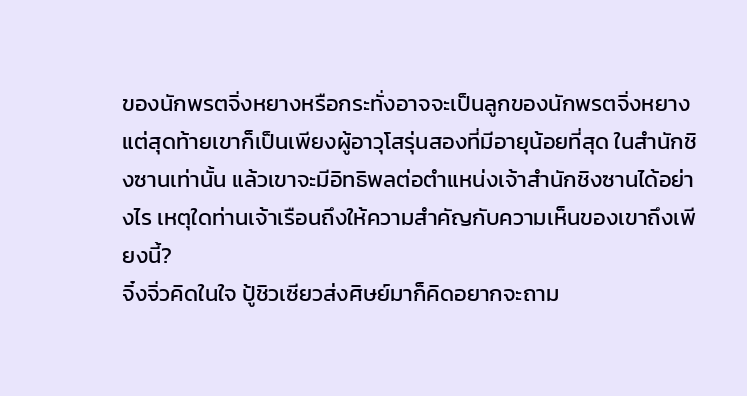ของนักพรตจิ่งหยางหรือกระทั่งอาจจะเป็นลูกของนักพรตจิ่งหยาง แต่สุดท้ายเขาก็เป็นเพียงผู้อาวุโสรุ่นสองที่มีอายุน้อยที่สุด ในสำนักชิงซานเท่านั้น แล้วเขาจะมีอิทธิพลต่อตำแหน่งเจ้าสำนักชิงซานได้อย่างไร เหตุใดท่านเจ้าเรือนถึงให้ความสำคัญกับความเห็นของเขาถึงเพียงนี้?
จิ๋งจิ่วคิดในใจ ปู้ชิวเซียวส่งศิษย์มาก็คิดอยากจะถาม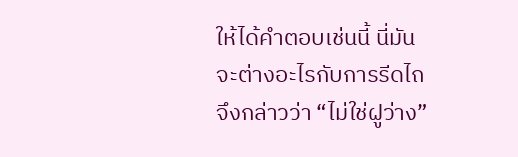ให้ได้คำตอบเช่นนี้ นี่มันจะต่างอะไรกับการรีดไถ จึงกล่าวว่า “ไม่ใช่ฝูว่าง”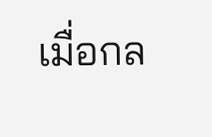เมื่อกล